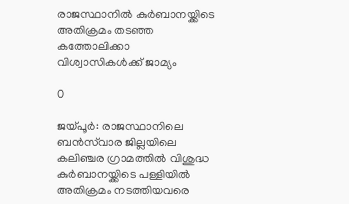രാജസ്ഥാനിൽ കുർബാനയ്ക്കിടെ അതിക്രമം തടഞ്ഞ കത്തോലിക്കാ വിശ്വാസികൾക്ക് ജാമ്യം

0

ജയ്പൂർ: രാജസ്ഥാനിലെ ബൻസ്‌വാര ജില്ലയിലെ കലിഞ്ചര ഗ്രാമത്തിൽ വിശുദ്ധ കുർബാനയ്ക്കിടെ പള്ളിയിൽ അതിക്രമം നടത്തിയവരെ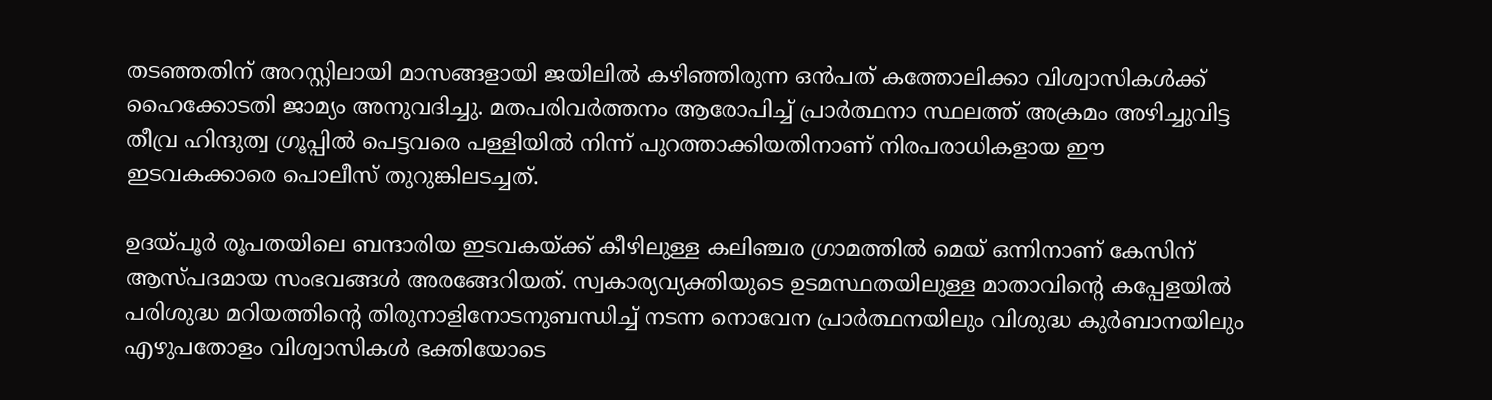തടഞ്ഞതിന് അറസ്റ്റിലായി മാസങ്ങളായി ജയിലിൽ കഴിഞ്ഞിരുന്ന ഒൻപത് കത്തോലിക്കാ വിശ്വാസികൾക്ക് ഹൈക്കോടതി ജാമ്യം അനുവദിച്ചു. മതപരിവർത്തനം ആരോപിച്ച് പ്രാർത്ഥനാ സ്ഥലത്ത് അക്രമം അഴിച്ചുവിട്ട തീവ്ര ഹിന്ദുത്വ ഗ്രൂപ്പിൽ പെട്ടവരെ പള്ളിയിൽ നിന്ന് പുറത്താക്കിയതിനാണ് നിരപരാധികളായ ഈ ഇടവകക്കാരെ പൊലീസ് തുറുങ്കിലടച്ചത്.

ഉദയ്പൂർ രൂപതയിലെ ബന്ദാരിയ ഇടവകയ്ക്ക് കീഴിലുള്ള കലിഞ്ചര ഗ്രാമത്തിൽ മെയ് ഒന്നിനാണ് കേസിന് ആസ്പദമായ സംഭവങ്ങൾ അരങ്ങേറിയത്. സ്വകാര്യവ്യക്തിയുടെ ഉടമസ്ഥതയിലുള്ള മാതാവിന്റെ കപ്പേളയിൽ പരിശുദ്ധ മറിയത്തിന്റെ തിരുനാളിനോടനുബന്ധിച്ച് നടന്ന നൊവേന പ്രാർത്ഥനയിലും വിശുദ്ധ കുർബാനയിലും എഴുപതോളം വിശ്വാസികൾ ഭക്തിയോടെ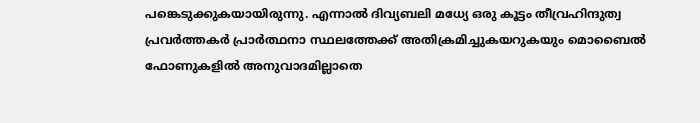പങ്കെടുക്കുകയായിരുന്നു. എന്നാൽ ദിവ്യബലി മധ്യേ ഒരു കൂട്ടം തീവ്രഹിന്ദുത്വ പ്രവർത്തകർ പ്രാർത്ഥനാ സ്ഥലത്തേക്ക് അതിക്രമിച്ചുകയറുകയും മൊബൈൽ ഫോണുകളിൽ അനുവാദമില്ലാതെ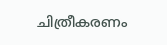ചിത്രീകരണം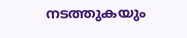നടത്തുകയും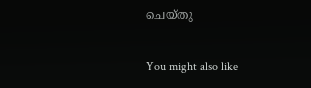ചെയ്തു

You might also like